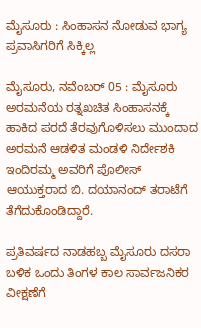ಮೈಸೂರು : ಸಿಂಹಾಸನ ನೋಡುವ ಭಾಗ್ಯ ಪ್ರವಾಸಿಗರಿಗೆ ಸಿಕ್ಕಿಲ್ಲ

ಮೈಸೂರು, ನವೆಂಬರ್ 05 : ಮೈಸೂರು ಅರಮನೆಯ ರತ್ನಖಚಿತ ಸಿಂಹಾಸನಕ್ಕೆ ಹಾಕಿದ ಪರದೆ ತೆರವುಗೊಳಿಸಲು ಮುಂದಾದ ಅರಮನೆ ಆಡಳಿತ ಮಂಡಳಿ ನಿರ್ದೇಶಕಿ ಇಂದಿರಮ್ಮ ಅವರಿಗೆ ಪೊಲೀಸ್ ಆಯುಕ್ತರಾದ ಬಿ. ದಯಾನಂದ್ ತರಾಟೆಗೆ ತೆಗೆದುಕೊಂಡಿದ್ದಾರೆ.

ಪ್ರತಿವರ್ಷದ ನಾಡಹಬ್ಬ ಮೈಸೂರು ದಸರಾ ಬಳಿಕ ಒಂದು ತಿಂಗಳ ಕಾಲ ಸಾರ್ವಜನಿಕರ ವೀಕ್ಷಣೆಗೆ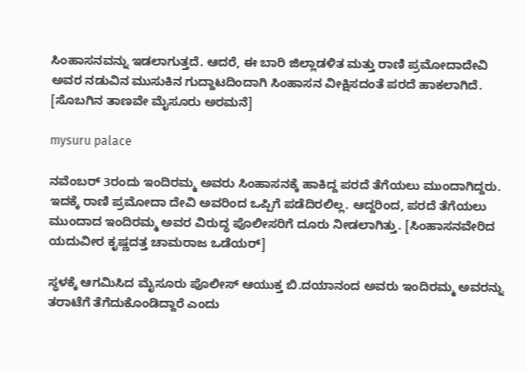ಸಿಂಹಾಸನವನ್ನು ಇಡಲಾಗುತ್ತದೆ. ಆದರೆ, ಈ ಬಾರಿ ಜಿಲ್ಲಾಡಳಿತ ಮತ್ತು ರಾಣಿ ಪ್ರಮೋದಾದೇವಿ ಅವರ ನಡುವಿನ ಮುಸುಕಿನ ಗುದ್ದಾಟದಿಂದಾಗಿ ಸಿಂಹಾಸನ ವೀಕ್ಷಿಸದಂತೆ ಪರದೆ ಹಾಕಲಾಗಿದೆ. [ಸೊಬಗಿನ ತಾಣವೇ ಮೈಸೂರು ಅರಮನೆ]

mysuru palace

ನವೆಂಬರ್ 3ರಂದು ಇಂದಿರಮ್ಮ ಅವರು ಸಿಂಹಾಸನಕ್ಕೆ ಹಾಕಿದ್ದ ಪರದೆ ತೆಗೆಯಲು ಮುಂದಾಗಿದ್ದರು. ಇದಕ್ಕೆ ರಾಣಿ ಪ್ರಮೋದಾ ದೇವಿ ಅವರಿಂದ ಒಪ್ಪಿಗೆ ಪಡೆದಿರಲಿಲ್ಲ. ಆದ್ದರಿಂದ, ಪರದೆ ತೆಗೆಯಲು ಮುಂದಾದ ಇಂದಿರಮ್ಮ ಅವರ ವಿರುದ್ಧ ಪೊಲೀಸರಿಗೆ ದೂರು ನೀಡಲಾಗಿತ್ತು. [ಸಿಂಹಾಸನವೇರಿದ ಯದುವೀರ ಕೃಷ್ಣದತ್ತ ಚಾಮರಾಜ ಒಡೆಯರ್]

ಸ್ಥಳಕ್ಕೆ ಆಗಮಿಸಿದ ಮೈಸೂರು ಪೊಲೀಸ್ ಆಯುಕ್ತ ಬಿ.ದಯಾನಂದ ಅವರು ಇಂದಿರಮ್ಮ ಅವರನ್ನು ತರಾಟೆಗೆ ತೆಗೆದುಕೊಂಡಿದ್ದಾರೆ ಎಂದು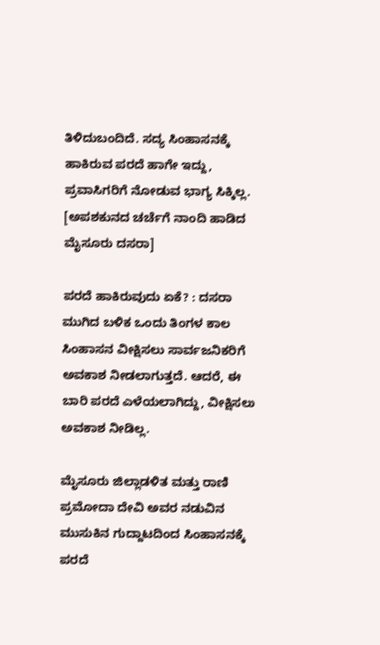ತಿಳಿದುಬಂದಿದೆ. ಸದ್ಯ ಸಿಂಹಾಸನಕ್ಕೆ ಹಾಕಿರುವ ಪರದೆ ಹಾಗೇ ಇದ್ದು, ಪ್ರವಾಸಿಗರಿಗೆ ನೋಡುವ ಭಾಗ್ಯ ಸಿಕ್ಕಿಲ್ಲ. [ಅಪಶಕುನದ ಚರ್ಚೆಗೆ ನಾಂದಿ ಹಾಡಿದ ಮೈಸೂರು ದಸರಾ]

ಪರದೆ ಹಾಕಿರುವುದು ಏಕೆ? : ದಸರಾ ಮುಗಿದ ಬಳಿಕ ಒಂದು ತಿಂಗಳ ಕಾಲ ಸಿಂಹಾಸನ ವೀಕ್ಷಿಸಲು ಸಾರ್ವಜನಿಕರಿಗೆ ಅವಕಾಶ ನೀಡಲಾಗುತ್ತದೆ. ಆದರೆ, ಈ ಬಾರಿ ಪರದೆ ಎಳೆಯಲಾಗಿದ್ದು, ವೀಕ್ಷಿಸಲು ಅವಕಾಶ ನೀಡಿಲ್ಲ.

ಮೈಸೂರು ಜಿಲ್ಲಾಡಳಿತ ಮತ್ತು ರಾಣಿ ಪ್ರಮೋದಾ ದೇವಿ ಅವರ ನಡುವಿನ ಮುಸುಕಿನ ಗುದ್ದಾಟದಿಂದ ಸಿಂಹಾಸನಕ್ಕೆ ಪರದೆ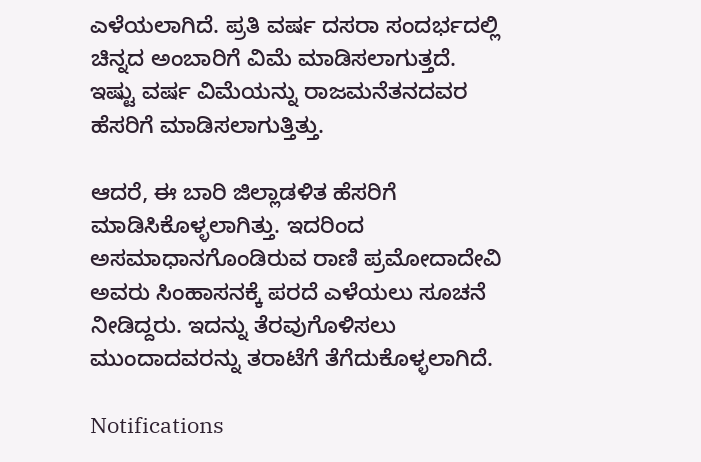ಎಳೆಯಲಾಗಿದೆ. ಪ್ರತಿ ವರ್ಷ ದಸರಾ ಸಂದರ್ಭದಲ್ಲಿ ಚಿನ್ನದ ಅಂಬಾರಿಗೆ ವಿಮೆ ಮಾಡಿಸಲಾಗುತ್ತದೆ. ಇಷ್ಟು ವರ್ಷ ವಿಮೆಯನ್ನು ರಾಜಮನೆತನದವರ ಹೆಸರಿಗೆ ಮಾಡಿಸಲಾಗುತ್ತಿತ್ತು.

ಆದರೆ, ಈ ಬಾರಿ ಜಿಲ್ಲಾಡಳಿತ ಹೆಸರಿಗೆ ಮಾಡಿಸಿಕೊಳ್ಳಲಾಗಿತ್ತು. ಇದರಿಂದ ಅಸಮಾಧಾನಗೊಂಡಿರುವ ರಾಣಿ ಪ್ರಮೋದಾದೇವಿ ಅವರು ಸಿಂಹಾಸನಕ್ಕೆ ಪರದೆ ಎಳೆಯಲು ಸೂಚನೆ ನೀಡಿದ್ದರು. ಇದನ್ನು ತೆರವುಗೊಳಿಸಲು ಮುಂದಾದವರನ್ನು ತರಾಟೆಗೆ ತೆಗೆದುಕೊಳ್ಳಲಾಗಿದೆ.

Notifications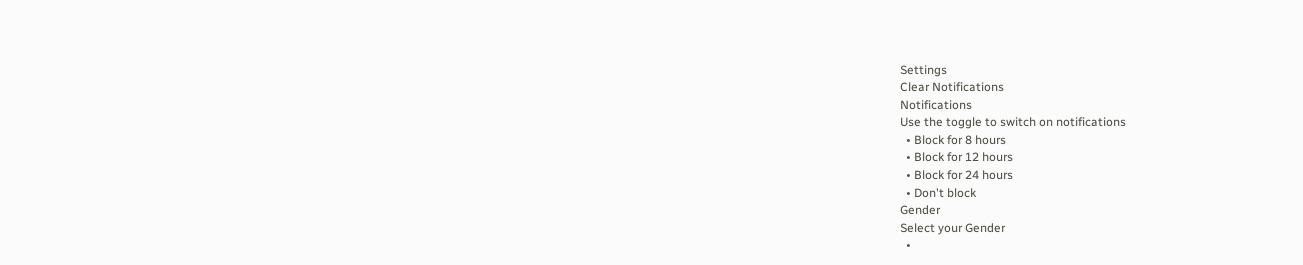Settings
Clear Notifications
Notifications
Use the toggle to switch on notifications
  • Block for 8 hours
  • Block for 12 hours
  • Block for 24 hours
  • Don't block
Gender
Select your Gender
  •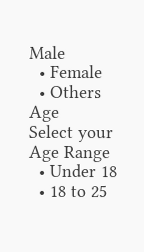Male
  • Female
  • Others
Age
Select your Age Range
  • Under 18
  • 18 to 25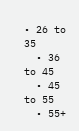• 26 to 35
  • 36 to 45
  • 45 to 55
  • 55+